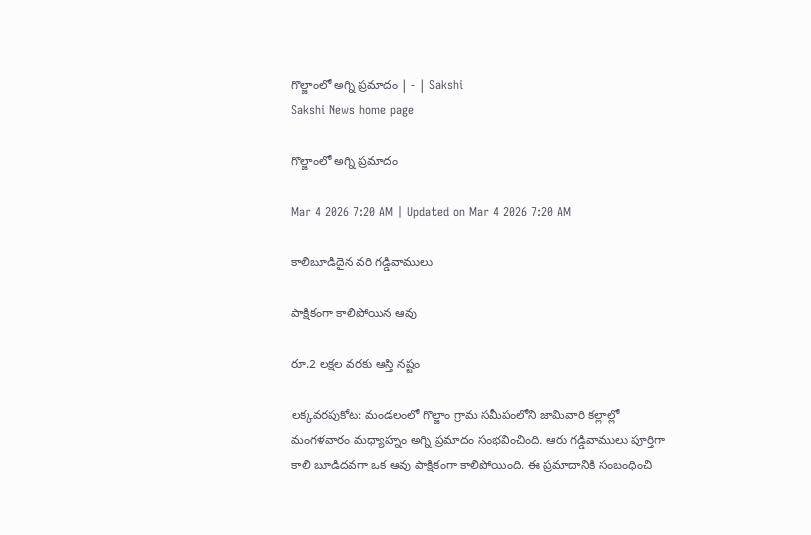గొల్జాంలో అగ్ని ప్రమాదం | - | Sakshi
Sakshi News home page

గొల్జాంలో అగ్ని ప్రమాదం

Mar 4 2026 7:20 AM | Updated on Mar 4 2026 7:20 AM

కాలిబూడిదైన వరి గడ్డివాములు

పాక్షికంగా కాలిపోయిన ఆవు

రూ.2 లక్షల వరకు ఆస్తి నష్టం

లక్కవరపుకోట: మండలంలో గొల్జాం గ్రామ సమీపంలోని జామివారి కల్లాల్లో మంగళవారం మధ్యాహ్నం అగ్ని ప్రమాదం సంభవించింది. ఆరు గడ్డివాములు పూర్తిగా కాలి బూడిదవగా ఒక ఆవు పాక్షికంగా కాలిపోయింది. ఈ ప్రమాదానికి సంబంధించి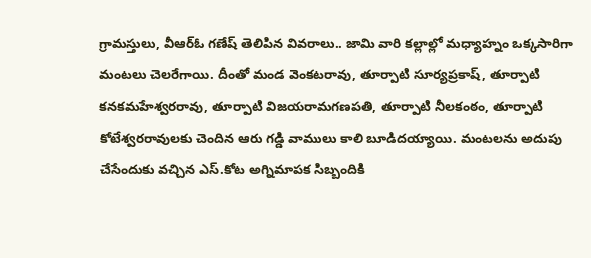గ్రామస్తులు, వీఆర్‌ఓ గణేష్‌ తెలిపిన వివరాలు.. జామి వారి కల్లాల్లో మధ్యాహ్నం ఒక్కసారిగా మంటలు చెలరేగాయి. దీంతో మండ వెంకటరావు, తూర్పాటి సూర్యప్రకాష్‌, తూర్పాటి కనకమహేశ్వరరావు, తూర్పాటి విజయరామగణపతి, తూర్పాటి నీలకంఠం, తూర్పాటి కోటేశ్వరరావులకు చెందిన ఆరు గడ్డి వాములు కాలి బూడిదయ్యాయి. మంటలను అదుపు చేసేందుకు వచ్చిన ఎస్‌.కోట అగ్నిమాపక సిబ్బందికి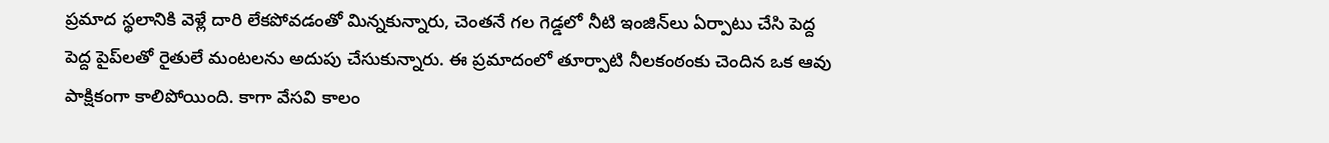ప్రమాద స్థలానికి వెళ్లే దారి లేకపోవడంతో మిన్నకున్నారు, చెంతనే గల గెడ్డలో నీటి ఇంజిన్‌లు ఏర్పాటు చేసి పెద్ద పెద్ద పైప్‌లతో రైతులే మంటలను అదుపు చేసుకున్నారు. ఈ ప్రమాదంలో తూర్పాటి నీలకంఠంకు చెందిన ఒక ఆవు పాక్షికంగా కాలిపోయింది. కాగా వేసవి కాలం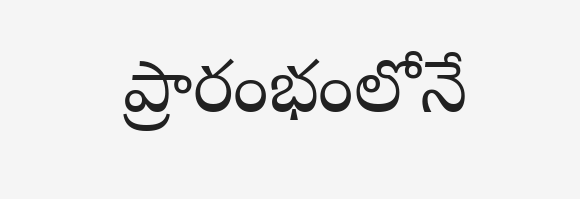ప్రారంభంలోనే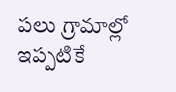పలు గ్రామాల్లో ఇప్పటికే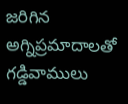జరిగిన అగ్నిప్రమాదాలతో గడ్డివాములు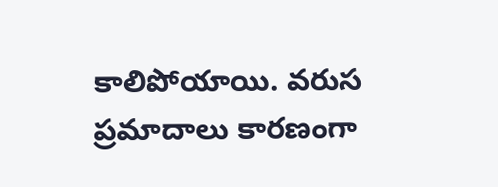కాలిపోయాయి. వరుస ప్రమాదాలు కారణంగా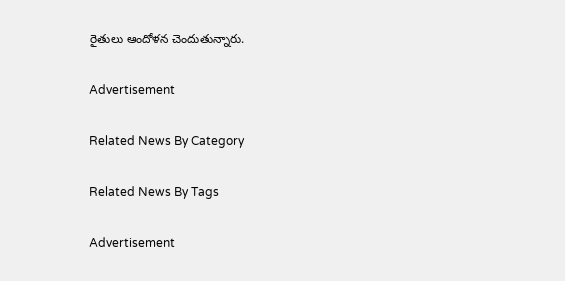రైతులు ఆందోళన చెందుతున్నారు.

Advertisement

Related News By Category

Related News By Tags

Advertisement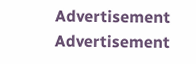Advertisement
Advertisement